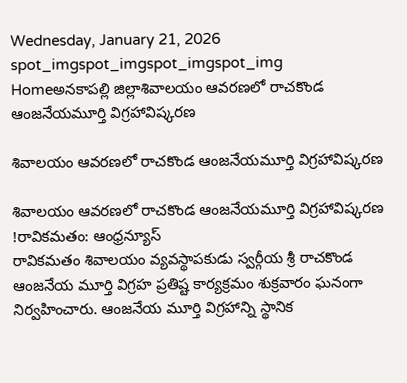Wednesday, January 21, 2026
spot_imgspot_imgspot_imgspot_img
Homeఅనకాపల్లి జిల్లాశివాలయం ఆవరణలో రాచకొండ ఆంజనేయమూర్తి విగ్రహావిష్కరణ

శివాలయం ఆవరణలో రాచకొండ ఆంజనేయమూర్తి విగ్రహావిష్కరణ

శివాలయం ఆవరణలో రాచకొండ ఆంజనేయమూర్తి విగ్రహావిష్కరణ
!రావికమతం: ఆంధ్రన్యూస్
రావికమతం శివాలయం వ్యవస్థాపకుడు స్వర్గీయ శ్రీ రాచకొండ ఆంజనేయ మూర్తి విగ్రహ ప్రతిష్ట కార్యక్రమం శుక్రవారం ఘనంగా నిర్వహించారు. ఆంజనేయ మూర్తి విగ్రహాన్ని స్థానిక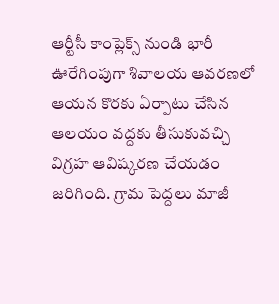ఆర్టీసీ కాంప్లెక్స్ నుండి భారీ ఊరేగింపుగా శివాలయ ఆవరణలో ఆయన కొరకు ఏర్పాటు చేసిన ఆలయం వద్దకు తీసుకువచ్చి విగ్రహ ఆవిష్కరణ చేయడం జరిగింది. గ్రామ పెద్దలు మాజీ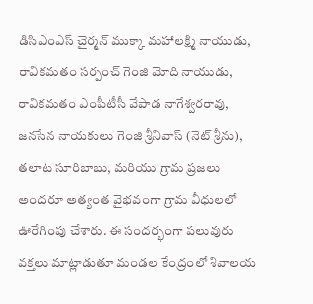డిసిఎంఎస్ చైర్మన్ ముక్కా మహాలక్ష్మి నాయుడు, రావికమతం సర్పంచ్ గెంజి మోది నాయుడు, రావికమతం ఎంపీటీసీ వేపాడ నాగేశ్వరరావు, జనసేన నాయకులు గెంజి శ్రీనివాస్ (నెట్ శ్రీను), తలాట సూరిబాబు, మరియు గ్రామ ప్రజలు అందరూ అత్యంత వైభవంగా గ్రామ వీధులలో ఊరేగింపు చేశారు. ఈ సందర్భంగా పలువురు వక్తలు మాట్లాడుతూ మండల కేంద్రంలో శివాలయ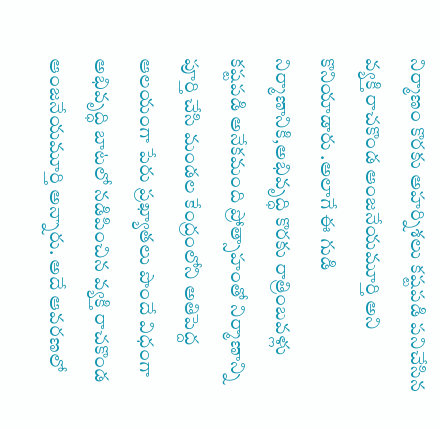నిర్మాణం కొరకు అహర్నిశలు కష్టపడి పనిచేసిన వ్యక్తి రాచకొండ ఆంజనేయమూర్తి అని కొనియాడారు .అలాగే ఈ గుడి నిర్మాణానికి,అభివృద్ధి కొరకు రాత్రింబవళ్లు కష్టపడి అనేకమంది ప్రోత్సాహంతో నిర్మాణాన్ని పూర్తి చేసి మండల కేంద్రంలోని అతిపెద్ద ఆలయంగా పేరు ప్రఖ్యాతలు పొందే విధంగా అభివృద్ధి బాటలో నడిపించిన వ్యక్తి రాచకొండ ఆంజనేయమూర్తి అన్నారు. అదే ఆవరణలో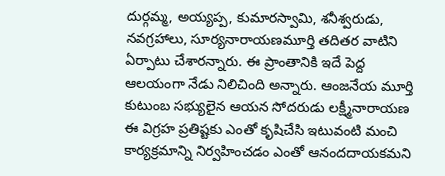దుర్గమ్మ, అయ్యప్ప, కుమారస్వామి, శనీశ్వరుడు, నవగ్రహాలు, సూర్యనారాయణమూర్తి తదితర వాటిని ఏర్పాటు చేశారన్నారు. ఈ ప్రాంతానికి ఇదే పెద్ద ఆలయంగా నేడు నిలిచింది అన్నారు. ఆంజనేయ మూర్తి కుటుంబ సభ్యులైన ఆయన సోదరుడు లక్ష్మీనారాయణ ఈ విగ్రహ ప్రతిష్టకు ఎంతో కృషిచేసి ఇటువంటి మంచి కార్యక్రమాన్ని నిర్వహించడం ఎంతో ఆనందదాయకమని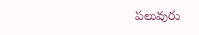పలువురు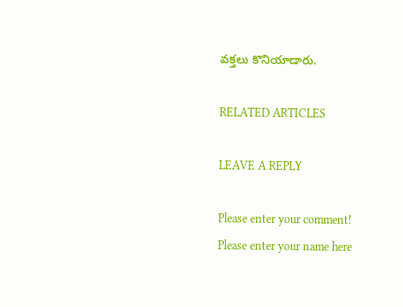వక్తలు కొనియాడారు.

RELATED ARTICLES

LEAVE A REPLY

Please enter your comment!
Please enter your name here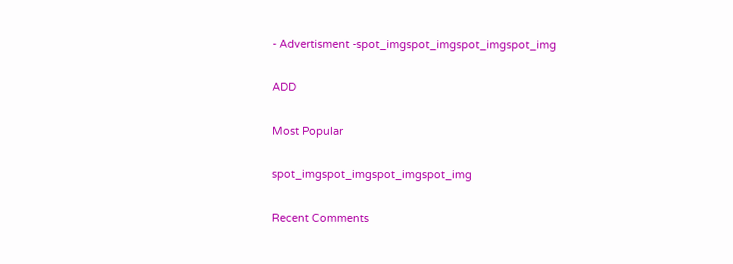- Advertisment -spot_imgspot_imgspot_imgspot_img

ADD

Most Popular

spot_imgspot_imgspot_imgspot_img

Recent Comments